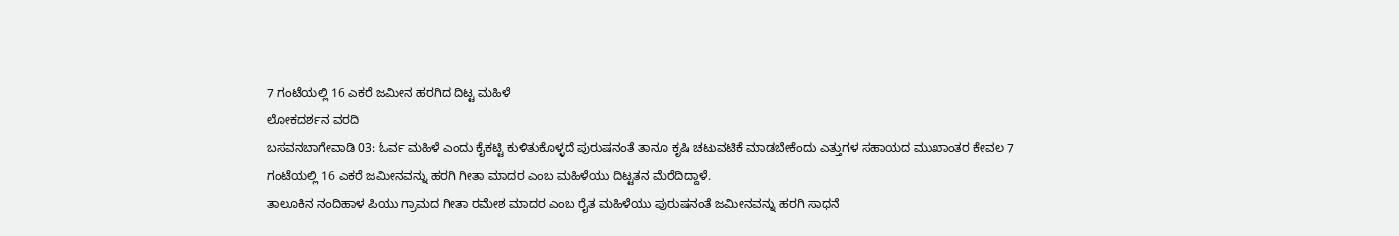7 ಗಂಟೆಯಲ್ಲಿ 16 ಎಕರೆ ಜಮೀನ ಹರಗಿದ ದಿಟ್ಟ ಮಹಿಳೆ
ಲೋಕದರ್ಶನ ವರದಿ
ಬಸವನಬಾಗೇವಾಡಿ 03: ಓರ್ವ ಮಹಿಳೆ ಎಂದು ಕೈಕಟ್ಟಿ ಕುಳಿತುಕೊಳ್ಳದೆ ಪುರುಷನಂತೆ ತಾನೂ ಕೃಷಿ ಚಟುವಟಿಕೆ ಮಾಡಬೇಕೆಂದು ಎತ್ತುಗಳ ಸಹಾಯದ ಮುಖಾಂತರ ಕೇವಲ 7 ಗಂಟೆಯಲ್ಲಿ 16 ಎಕರೆ ಜಮೀನವನ್ನು ಹರಗಿ ಗೀತಾ ಮಾದರ ಎಂಬ ಮಹಿಳೆಯು ದಿಟ್ಟತನ ಮೆರೆದಿದ್ದಾಳೆ.
ತಾಲೂಕಿನ ನಂದಿಹಾಳ ಪಿಯು ಗ್ರಾಮದ ಗೀತಾ ರಮೇಶ ಮಾದರ ಎಂಬ ರೈತ ಮಹಿಳೆಯು ಪುರುಷನಂತೆ ಜಮೀನವನ್ನು ಹರಗಿ ಸಾಧನೆ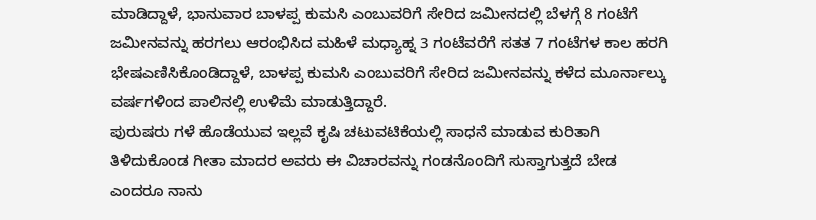ಮಾಡಿದ್ದಾಳೆ, ಭಾನುವಾರ ಬಾಳಪ್ಪ ಕುಮಸಿ ಎಂಬುವರಿಗೆ ಸೇರಿದ ಜಮೀನದಲ್ಲಿ ಬೆಳಗ್ಗೆ 8 ಗಂಟೆಗೆ ಜಮೀನವನ್ನು ಹರಗಲು ಆರಂಭಿಸಿದ ಮಹಿಳೆ ಮಧ್ಯಾಹ್ನ 3 ಗಂಟೆವರೆಗೆ ಸತತ 7 ಗಂಟೆಗಳ ಕಾಲ ಹರಗಿ ಭೇಷಎಣಿಸಿಕೊಂಡಿದ್ದಾಳೆ, ಬಾಳಪ್ಪ ಕುಮಸಿ ಎಂಬುವರಿಗೆ ಸೇರಿದ ಜಮೀನವನ್ನು ಕಳೆದ ಮೂರ್ನಾಲ್ಕು ವರ್ಷಗಳಿಂದ ಪಾಲಿನಲ್ಲಿ ಉಳಿಮೆ ಮಾಡುತ್ತಿದ್ದಾರೆ.
ಪುರುಷರು ಗಳೆ ಹೊಡೆಯುವ ಇಲ್ಲವೆ ಕೃಷಿ ಚಟುವಟಿಕೆಯಲ್ಲಿ ಸಾಧನೆ ಮಾಡುವ ಕುರಿತಾಗಿ ತಿಳಿದುಕೊಂಡ ಗೀತಾ ಮಾದರ ಅವರು ಈ ವಿಚಾರವನ್ನು ಗಂಡನೊಂದಿಗೆ ಸುಸ್ತಾಗುತ್ತದೆ ಬೇಡ ಎಂದರೂ ನಾನು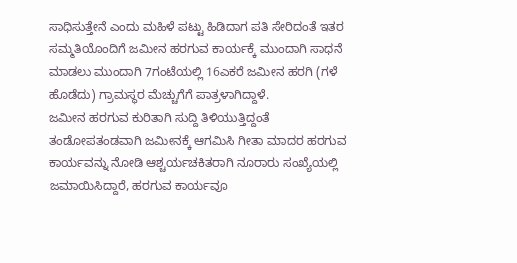ಸಾಧಿಸುತ್ತೇನೆ ಎಂದು ಮಹಿಳೆ ಪಟ್ಟು ಹಿಡಿದಾಗ ಪತಿ ಸೇರಿದಂತೆ ಇತರ ಸಮ್ಮತಿಯೊಂದಿಗೆ ಜಮೀನ ಹರಗುವ ಕಾರ್ಯಕ್ಕೆ ಮುಂದಾಗಿ ಸಾಧನೆ ಮಾಡಲು ಮುಂದಾಗಿ 7ಗಂಟೆಯಲ್ಲಿ 16ಎಕರೆ ಜಮೀನ ಹರಗಿ (ಗಳೆ ಹೊಡೆದು) ಗ್ರಾಮಸ್ಥರ ಮೆಚ್ಚುಗೆಗೆ ಪಾತ್ರಳಾಗಿದ್ದಾಳೆ.
ಜಮೀನ ಹರಗುವ ಕುರಿತಾಗಿ ಸುದ್ದಿ ತಿಳಿಯುತ್ತಿದ್ದಂತೆ ತಂಡೋಪತಂಡವಾಗಿ ಜಮೀನಕ್ಕೆ ಆಗಮಿಸಿ ಗೀತಾ ಮಾದರ ಹರಗುವ ಕಾರ್ಯವನ್ನು ನೋಡಿ ಆಶ್ಚರ್ಯಚಕಿತರಾಗಿ ನೂರಾರು ಸಂಖ್ಯೆಯಲ್ಲಿ ಜಮಾಯಿಸಿದ್ದಾರೆ, ಹರಗುವ ಕಾರ್ಯವೂ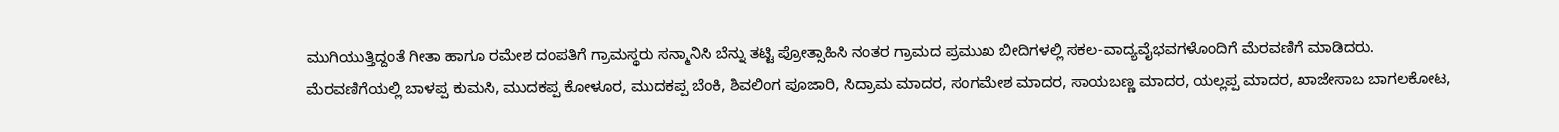ಮುಗಿಯುತ್ತಿದ್ದಂತೆ ಗೀತಾ ಹಾಗೂ ರಮೇಶ ದಂಪತಿಗೆ ಗ್ರಾಮಸ್ಥರು ಸನ್ಮಾನಿಸಿ ಬೆನ್ನು ತಟ್ಟಿ ಪ್ರೋತ್ಸಾಹಿಸಿ ನಂತರ ಗ್ರಾಮದ ಪ್ರಮುಖ ಬೀದಿಗಳಲ್ಲಿ ಸಕಲ-ವಾದ್ಯವೈಭವಗಳೊಂದಿಗೆ ಮೆರವಣಿಗೆ ಮಾಡಿದರು.
ಮೆರವಣಿಗೆಯಲ್ಲಿ ಬಾಳಪ್ಪ ಕುಮಸಿ, ಮುದಕಪ್ಪ ಕೋಳೂರ, ಮುದಕಪ್ಪ ಬೆಂಕಿ, ಶಿವಲಿಂಗ ಪೂಜಾರಿ, ಸಿದ್ರಾಮ ಮಾದರ, ಸಂಗಮೇಶ ಮಾದರ, ಸಾಯಬಣ್ಣ ಮಾದರ, ಯಲ್ಲಪ್ಪ ಮಾದರ, ಖಾಜೇಸಾಬ ಬಾಗಲಕೋಟ,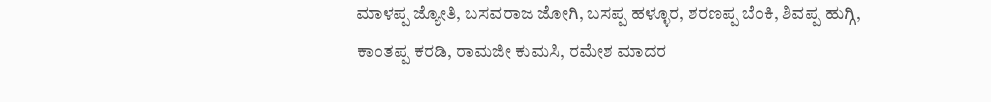ಮಾಳಪ್ಪ ಜ್ಯೋತಿ, ಬಸವರಾಜ ಜೋಗಿ, ಬಸಪ್ಪ ಹಳ್ಳೂರ, ಶರಣಪ್ಪ ಬೆಂಕಿ, ಶಿವಪ್ಪ ಹುಗ್ಗಿ, ಕಾಂತಪ್ಪ ಕರಡಿ, ರಾಮಜೀ ಕುಮಸಿ, ರಮೇಶ ಮಾದರ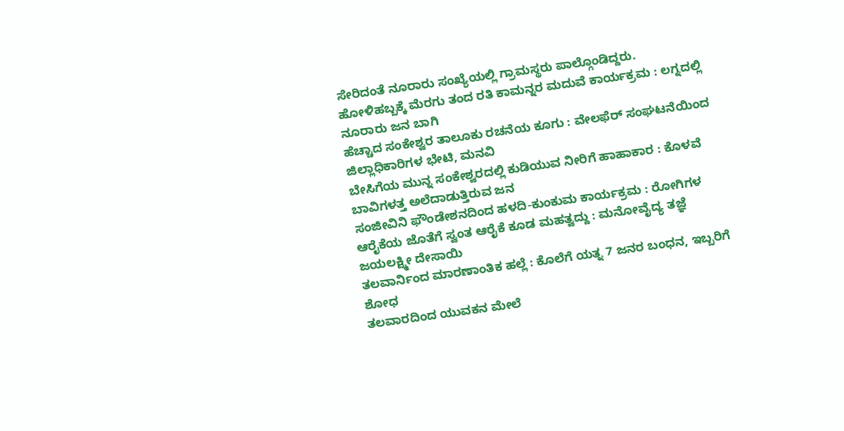ಸೇರಿದಂತೆ ನೂರಾರು ಸಂಖ್ಯೆಯಲ್ಲಿ ಗ್ರಾಮಸ್ಥರು ಪಾಲ್ಗೊಂಡಿದ್ದರು.
ಹೋಳಿಹಬ್ಬಕ್ಕೆ ಮೆರಗು ತಂದ ರತಿ ಕಾಮನ್ನರ ಮದುವೆ ಕಾರ್ಯಕ್ರಮ : ಲಗ್ನದಲ್ಲಿ ನೂರಾರು ಜನ ಬಾಗಿ
ಹೆಚ್ಚಾದ ಸಂಕೇಶ್ವರ ತಾಲೂಕು ರಚನೆಯ ಕೂಗು : ವೇಲಫೆರ್ ಸಂಘಟನೆಯಿಂದ ಜಿಲ್ಲಾಧಿಕಾರಿಗಳ ಭೇಟಿ, ಮನವಿ
ಬೇಸಿಗೆಯ ಮುನ್ನ ಸಂಕೇಶ್ವರದಲ್ಲಿ ಕುಡಿಯುವ ನೀರಿಗೆ ಹಾಹಾಕಾರ : ಕೊಳವೆ ಬಾವಿಗಳತ್ತ ಅಲೆದಾಡುತ್ತಿರುವ ಜನ
ಸಂಜೀವಿನಿ ಫೌಂಡೇಶನದಿಂದ ಹಳದಿ-ಕುಂಕುಮ ಕಾರ್ಯಕ್ರಮ : ರೋಗಿಗಳ ಆರೈಕೆಯ ಜೊತೆಗೆ ಸ್ವಂತ ಆರೈಕೆ ಕೂಡ ಮಹತ್ವದ್ದು : ಮನೋವೈದ್ಯ ತಜ್ಞೆ ಜಯಲಕ್ಷ್ಮೀ ದೇಸಾಯಿ
ತಲವಾರ್ನಿಂದ ಮಾರಣಾಂತಿಕ ಹಲ್ಲೆ : ಕೊಲೆಗೆ ಯತ್ನ 7 ಜನರ ಬಂಧನ, ಇಬ್ಬರಿಗೆ ಶೋಧ
ತಲವಾರದಿಂದ ಯುವಕನ ಮೇಲೆ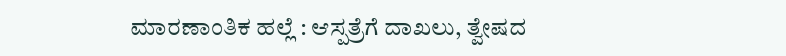ಮಾರಣಾಂತಿಕ ಹಲ್ಲೆ : ಆಸ್ಪತ್ರೆಗೆ ದಾಖಲು, ತ್ವೇಷದ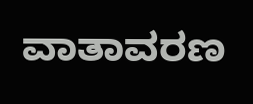ವಾತಾವರಣ